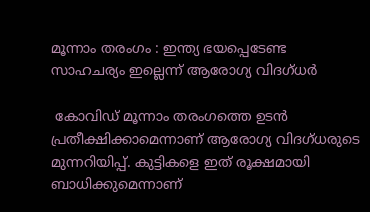മൂന്നാം തരംഗം : ഇന്ത്യ ഭയപ്പെടേണ്ട സാഹചര്യം ഇല്ലെന്ന് ആരോഗ്യ വിദഗ്ധര്‍

 കോവിഡ് മൂന്നാം തരംഗത്തെ ഉടന്‍ പ്രതീക്ഷിക്കാമെന്നാണ് ആരോഗ്യ വിദഗ്ധരുടെ മുന്നറിയിപ്പ്. കുട്ടികളെ ഇത് രൂക്ഷമായി ബാധിക്കുമെന്നാണ്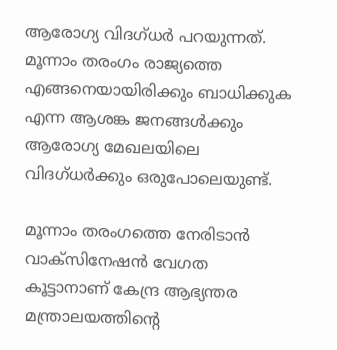ആരോഗ്യ വിദഗ്ധര്‍ പറയുന്നത്. മൂന്നാം തരംഗം രാജ്യത്തെ എങ്ങനെയായിരിക്കും ബാധിക്കുക എന്ന ആശങ്ക ജനങ്ങള്‍ക്കും ആരോഗ്യ മേഖലയിലെ വിദഗ്ധര്‍ക്കും ഒരുപോലെയുണ്ട്.

മൂന്നാം തരംഗത്തെ നേരിടാന്‍ വാക്‌സിനേഷന്‍ വേഗത കൂട്ടാനാണ് കേന്ദ്ര ആഭ്യന്തര മന്ത്രാലയത്തിന്റെ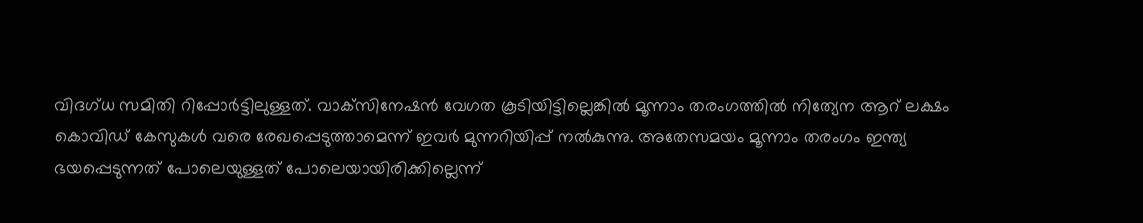വിദഗ്ധ സമിതി റിപ്പോര്‍ട്ടിലുള്ളത്. വാക്‌സിനേഷന്‍ വേഗത കൂടിയിട്ടില്ലെങ്കില്‍ മൂന്നാം തരംഗത്തില്‍ നിത്യേന ആറ് ലക്ഷം കൊവിഡ് കേസുകള്‍ വരെ രേഖപ്പെടുത്താമെന്ന് ഇവര്‍ മുന്നറിയിപ്പ് നല്‍കുന്നു. അതേസമയം മൂന്നാം തരംഗം ഇന്ത്യ ഭയപ്പെടുന്നത് പോലെയുള്ളത് പോലെയായിരിക്കില്ലെന്ന്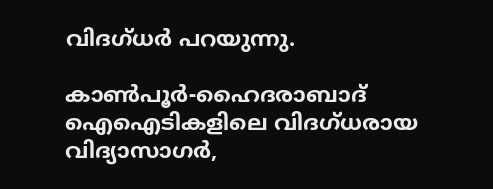വിദഗ്ധര്‍ പറയുന്നു.

കാണ്‍പൂര്‍-ഹൈദരാബാദ് ഐഐടികളിലെ വിദഗ്ധരായ വിദ്യാസാഗര്‍,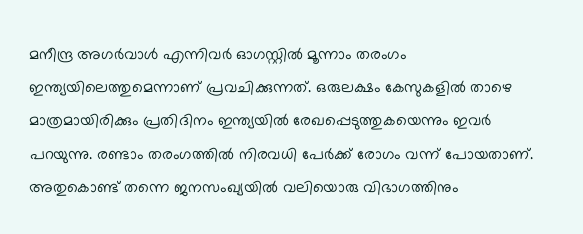മനീന്ദ്ര അഗര്‍വാള്‍ എന്നിവര്‍ ഓഗസ്റ്റില്‍ മൂന്നാം തരംഗം ഇന്ത്യയിലെത്തുമെന്നാണ് പ്രവചിക്കുന്നത്. ഒരുലക്ഷം കേസുകളില്‍ താഴെ മാത്രമായിരിക്കും പ്രതിദിനം ഇന്ത്യയില്‍ രേഖപ്പെടുത്തുകയെന്നും ഇവര്‍ പറയുന്നു. രണ്ടാം തരംഗത്തില്‍ നിരവധി പേര്‍ക്ക് രോഗം വന്ന് പോയതാണ്. അതുകൊണ്ട് തന്നെ ജനസംഖ്യയില്‍ വലിയൊരു വിഭാഗത്തിനും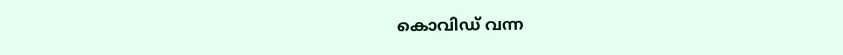കൊവിഡ് വന്ന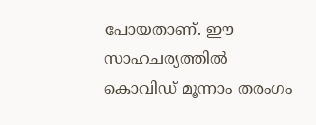പോയതാണ്. ഈ സാഹചര്യത്തില്‍ കൊവിഡ് മൂന്നാം തരംഗം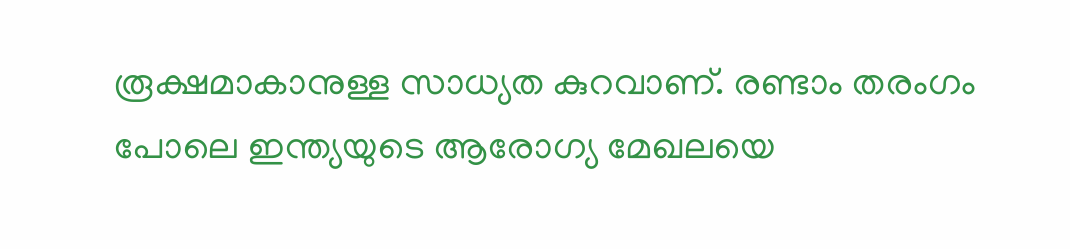രൂക്ഷമാകാനുള്ള സാധ്യത കുറവാണ്. രണ്ടാം തരംഗം പോലെ ഇന്ത്യയുടെ ആരോഗ്യ മേഖലയെ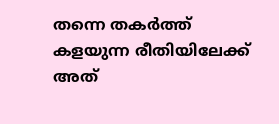തന്നെ തകര്‍ത്ത് കളയുന്ന രീതിയിലേക്ക് അത്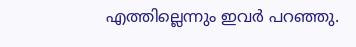എത്തില്ലെന്നും ഇവര്‍ പറഞ്ഞു.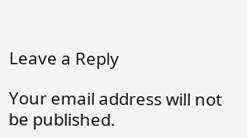Leave a Reply

Your email address will not be published.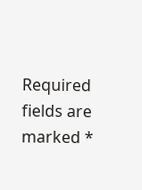Required fields are marked *